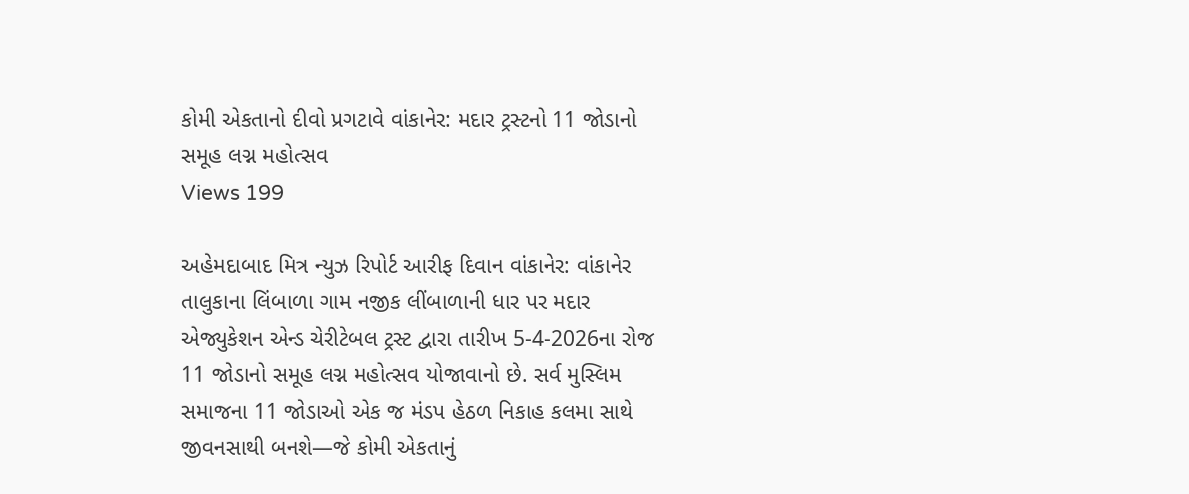કોમી એકતાનો દીવો પ્રગટાવે વાંકાનેર: મદાર ટ્રસ્ટનો 11 જોડાનો સમૂહ લગ્ન મહોત્સવ
Views 199

અહેમદાબાદ મિત્ર ન્યુઝ રિપોર્ટ આરીફ દિવાન વાંકાનેર: વાંકાનેર તાલુકાના લિંબાળા ગામ નજીક લીંબાળાની ધાર પર મદાર એજ્યુકેશન એન્ડ ચેરીટેબલ ટ્રસ્ટ દ્વારા તારીખ 5-4-2026ના રોજ 11 જોડાનો સમૂહ લગ્ન મહોત્સવ યોજાવાનો છે. સર્વ મુસ્લિમ સમાજના 11 જોડાઓ એક જ મંડપ હેઠળ નિકાહ કલમા સાથે જીવનસાથી બનશે—જે કોમી એકતાનું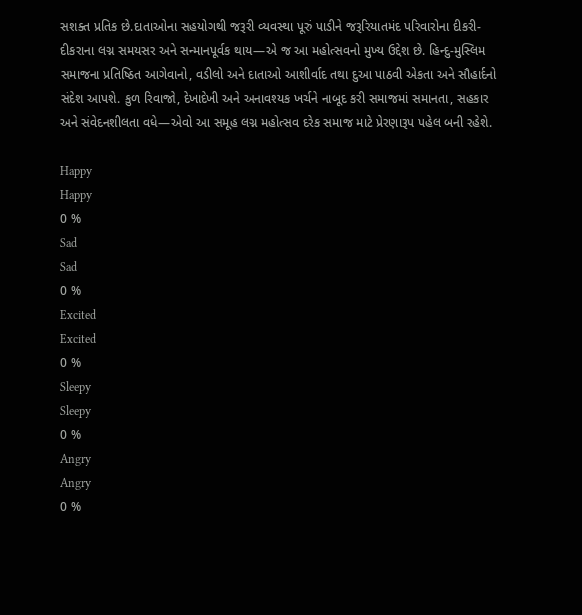સશક્ત પ્રતિક છે.દાતાઓના સહયોગથી જરૂરી વ્યવસ્થા પૂરું પાડીને જરૂરિયાતમંદ પરિવારોના દીકરી-દીકરાના લગ્ન સમયસર અને સન્માનપૂર્વક થાય—એ જ આ મહોત્સવનો મુખ્ય ઉદ્દેશ છે. હિન્દુ-મુસ્લિમ સમાજના પ્રતિષ્ઠિત આગેવાનો, વડીલો અને દાતાઓ આશીર્વાદ તથા દુઆ પાઠવી એકતા અને સૌહાર્દનો સંદેશ આપશે. કુળ રિવાજો, દેખાદેખી અને અનાવશ્યક ખર્ચને નાબૂદ કરી સમાજમાં સમાનતા, સહકાર અને સંવેદનશીલતા વધે—એવો આ સમૂહ લગ્ન મહોત્સવ દરેક સમાજ માટે પ્રેરણારૂપ પહેલ બની રહેશે.

Happy
Happy
0 %
Sad
Sad
0 %
Excited
Excited
0 %
Sleepy
Sleepy
0 %
Angry
Angry
0 %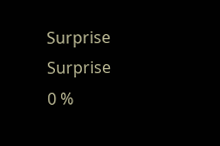Surprise
Surprise
0 %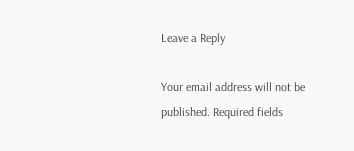Leave a Reply

Your email address will not be published. Required fields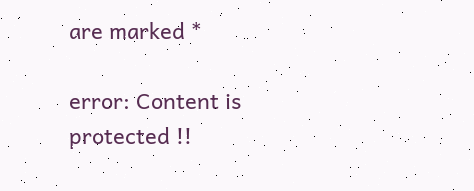are marked *

error: Content is protected !!